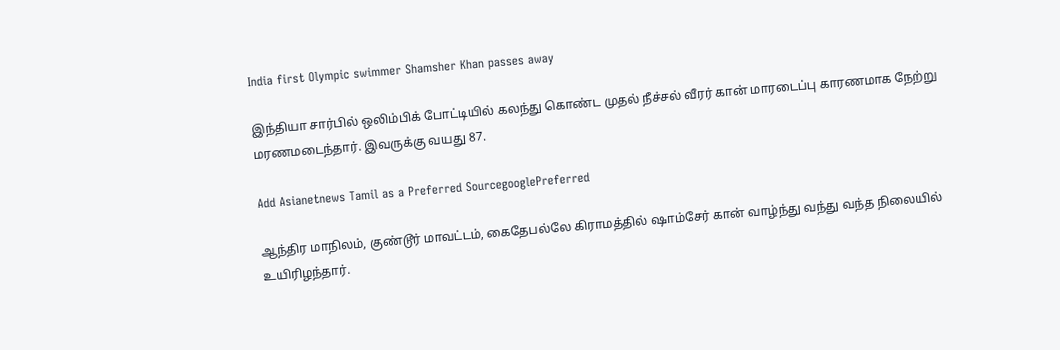India first Olympic swimmer Shamsher Khan passes away

இந்தியா சார்பில் ஒலிம்பிக் போட்டியில் கலந்து கொண்ட முதல் நீச்சல் வீரர் கான் மாரடைப்பு காரணமாக நேற்று மரணமடைந்தார். இவருக்கு வயது 87.

Add Asianetnews Tamil as a Preferred SourcegooglePreferred

ஆந்திர மாநிலம், குண்டூர் மாவட்டம், கைதேபல்லே கிராமத்தில் ஷாம்சேர் கான் வாழ்ந்து வந்து வந்த நிலையில் உயிரிழந்தார்.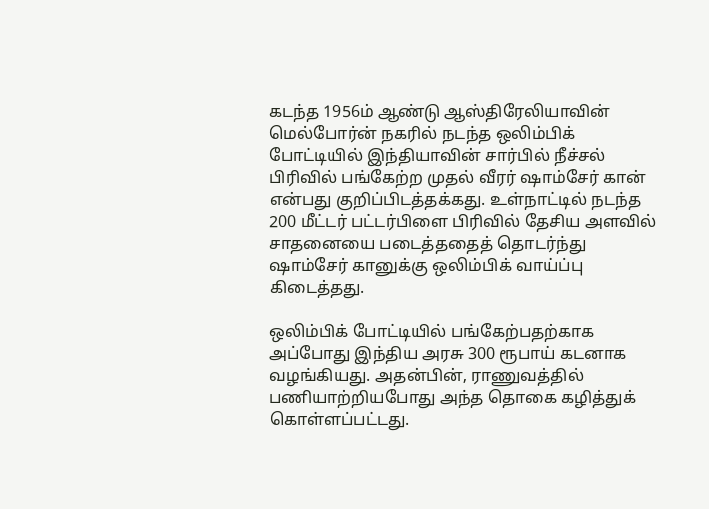கடந்த 1956ம் ஆண்டு ஆஸ்திரேலியாவின் மெல்போர்ன் நகரில் நடந்த ஒலிம்பிக் போட்டியில் இந்தியாவின் சார்பில் நீச்சல் பிரிவில் பங்கேற்ற முதல் வீரர் ஷாம்சேர் கான் என்பது குறிப்பிடத்தக்கது. உள்நாட்டில் நடந்த 200 மீட்டர் பட்டர்பிளை பிரிவில் தேசிய அளவில் சாதனையை படைத்ததைத் தொடர்ந்து ஷாம்சேர் கானுக்கு ஒலிம்பிக் வாய்ப்பு கிடைத்தது.

ஒலிம்பிக் போட்டியில் பங்கேற்பதற்காக அப்போது இந்திய அரசு 300 ரூபாய் கடனாக வழங்கியது. அதன்பின், ராணுவத்தில் பணியாற்றியபோது அந்த தொகை கழித்துக் கொள்ளப்பட்டது.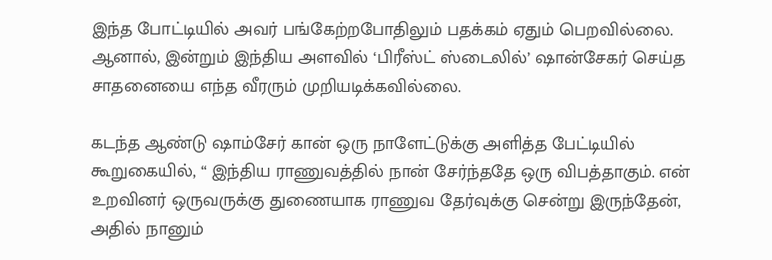இந்த போட்டியில் அவர் பங்கேற்றபோதிலும் பதக்கம் ஏதும் பெறவில்லை. ஆனால், இன்றும் இந்திய அளவில் ‘பிரீஸ்ட் ஸ்டைலில்’ ஷான்சேகர் செய்த சாதனையை எந்த வீரரும் முறியடிக்கவில்லை.

கடந்த ஆண்டு ஷாம்சேர் கான் ஒரு நாளேட்டுக்கு அளித்த பேட்டியில் கூறுகையில், “ இந்திய ராணுவத்தில் நான் சேர்ந்ததே ஒரு விபத்தாகும். என் உறவினர் ஒருவருக்கு துணையாக ராணுவ தேர்வுக்கு சென்று இருந்தேன், அதில் நானும்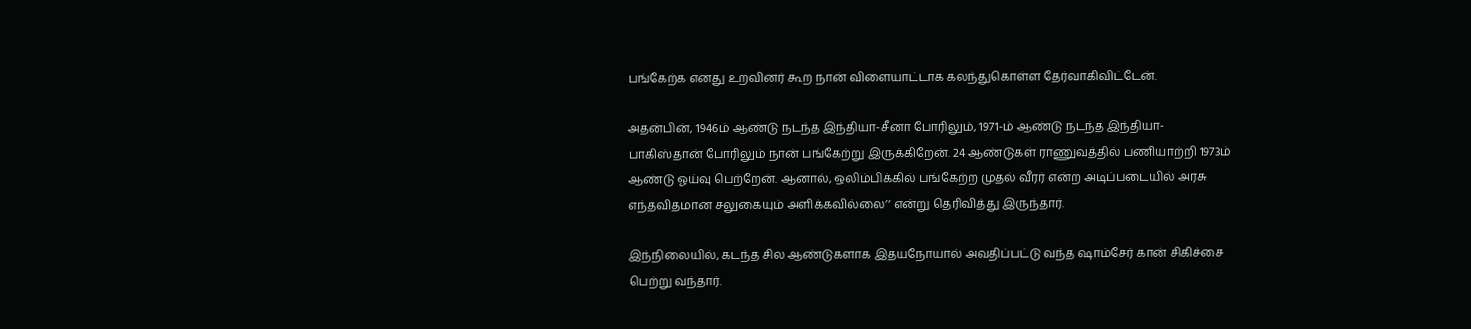பங்கேற்க எனது உறவினர் கூற நான் விளையாட்டாக கலந்துகொள்ள தேர்வாகிவிட்டேன்.

அதன்பின், 1946ம் ஆண்டு நடந்த இந்தியா-சீனா போரிலும், 1971-ம் ஆண்டு நடந்த இந்தியா-பாகிஸ்தான் போரிலும் நான் பங்கேற்று இருக்கிறேன். 24 ஆண்டுகள் ராணுவத்தில் பணியாற்றி 1973ம் ஆண்டு ஓய்வு பெற்றேன். ஆனால், ஒலிம்பிக்கில் பங்கேற்ற முதல் வீரர் என்ற அடிப்படையில் அரசு எந்தவிதமான சலுகையும் அளிக்கவில்லை’’ என்று தெரிவித்து இருந்தார்.

இந்நிலையில், கடந்த சில ஆண்டுகளாக இதயநோயால் அவதிப்பட்டு வந்த ஷாம்சேர் கான் சிகிச்சை பெற்று வந்தார்.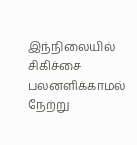இந்நிலையில் சிகிச்சை பலனளிக்காமல் நேற்று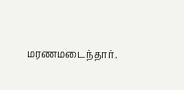மரணமடைந்தார்.